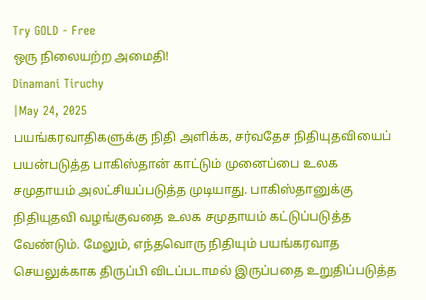Try GOLD - Free
ஒரு நிலையற்ற அமைதி!
Dinamani Tiruchy
|May 24, 2025
பயங்கரவாதிகளுக்கு நிதி அளிக்க, சர்வதேச நிதியுதவியைப் பயன்படுத்த பாகிஸ்தான் காட்டும் முனைப்பை உலக சமுதாயம் அலட்சியப்படுத்த முடியாது. பாகிஸ்தானுக்கு நிதியுதவி வழங்குவதை உலக சமுதாயம் கட்டுப்படுத்த வேண்டும். மேலும், எந்தவொரு நிதியும் பயங்கரவாத செயலுக்காக திருப்பி விடப்படாமல் இருப்பதை உறுதிப்படுத்த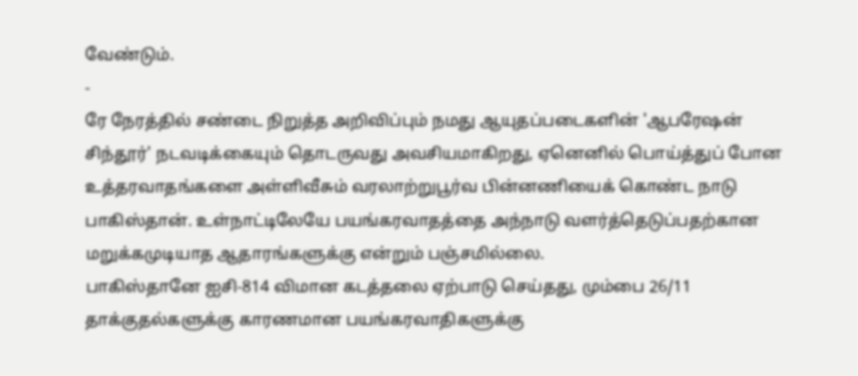வேண்டும்.
-
ரே நேரத்தில் சண்டை நிறுத்த அறிவிப்பும் நமது ஆயுதப்படைகளின் 'ஆபரேஷன் சிந்தூர்' நடவடிக்கையும் தொடருவது அவசியமாகிறது, ஏனெனில் பொய்த்துப் போன உத்தரவாதங்களை அள்ளிவீசும் வரலாற்றுபூர்வ பின்னணியைக் கொண்ட நாடு பாகிஸ்தான். உள்நாட்டிலேயே பயங்கரவாதத்தை அந்நாடு வளர்த்தெடுப்பதற்கான மறுக்கமுடியாத ஆதாரங்களுக்கு என்றும் பஞ்சமில்லை.
பாகிஸ்தானே ஐசி-814 விமான கடத்தலை ஏற்பாடு செய்தது, மும்பை 26/11 தாக்குதல்களுக்கு காரணமான பயங்கரவாதிகளுக்கு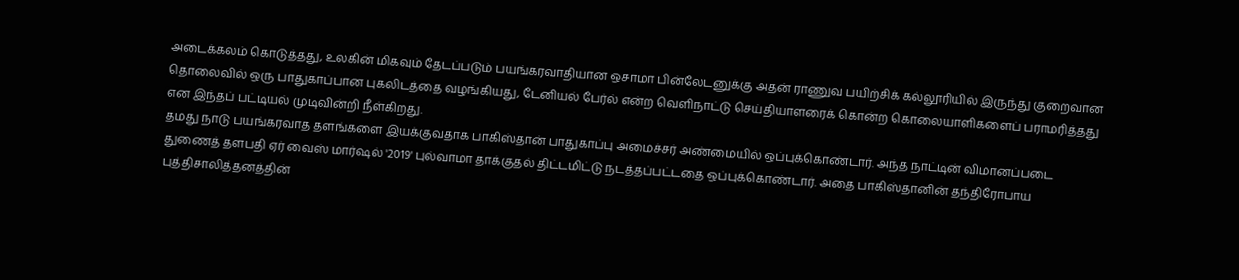அடைக்கலம் கொடுத்தது, உலகின் மிகவும் தேடப்படும் பயங்கரவாதியான ஒசாமா பின்லேடனுக்கு அதன் ராணுவ பயிற்சிக் கல்லூரியில் இருந்து குறைவான தொலைவில் ஒரு பாதுகாப்பான புகலிடத்தை வழங்கியது, டேனியல் பேர்ல் என்ற வெளிநாட்டு செய்தியாளரைக் கொன்ற கொலையாளிகளைப் பராமரித்தது என இந்தப் பட்டியல் முடிவின்றி நீள்கிறது.
தமது நாடு பயங்கரவாத தளங்களை இயக்குவதாக பாகிஸ்தான் பாதுகாப்பு அமைச்சர் அண்மையில் ஒப்புக்கொண்டார். அந்த நாட்டின் விமானப்படை துணைத் தளபதி ஏர் வைஸ் மார்ஷல் '2019' புல்வாமா தாக்குதல் திட்டமிட்டு நடத்தப்பட்டதை ஒப்புக்கொண்டார். அதை பாகிஸ்தானின் தந்திரோபாய புத்திசாலித்தனத்தின்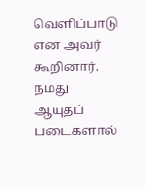வெளிப்பாடு என அவர் கூறினார்.
நமது ஆயுதப் படைகளால்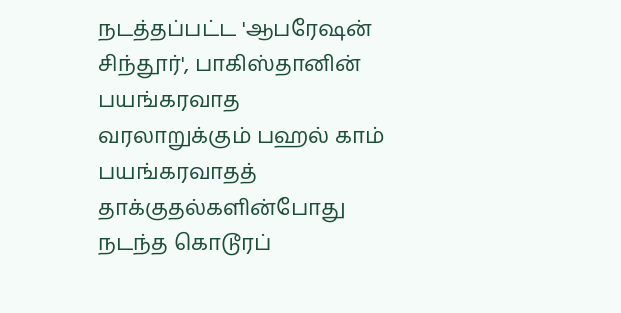நடத்தப்பட்ட 'ஆபரேஷன் சிந்தூர்', பாகிஸ்தானின் பயங்கரவாத வரலாறுக்கும் பஹல் காம் பயங்கரவாதத் தாக்குதல்களின்போது நடந்த கொடூரப்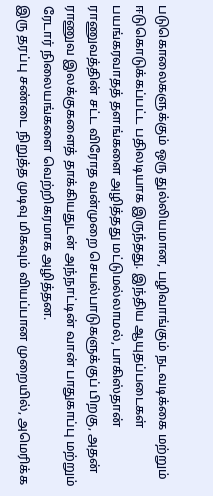படுகொலைகளுக்கும் ஒரு துல்லியமான, பழிவாங்கும் நடவடிக்கை மற்றும் ஈடுகொடுக்கப்பட்ட பதிலடியாக இருந்தது. இந்திய ஆயுதப்படைகள் பயங்கரவாதத் தளங்களை அழித்தது மட்டுமல்லாமல், பாகிஸ்தான் ராணுவத்தின் சட்ட விரோத வன்முறை செயல்பாடுகளுக்குப் பிறகு, அதன் ராணுவ இலக்குகளைத் தாக்கியதுடன் அந்நாட்டின் வான் பாதுகாப்பு மற்றும் ரேடார் நிலையங்களை வெற்றிகரமாக அழித்தன.
இரு தரப்பு சண்டை நிறுத்த முடிவு மிகவும் வியப்பான முறையில், அமெரிக்க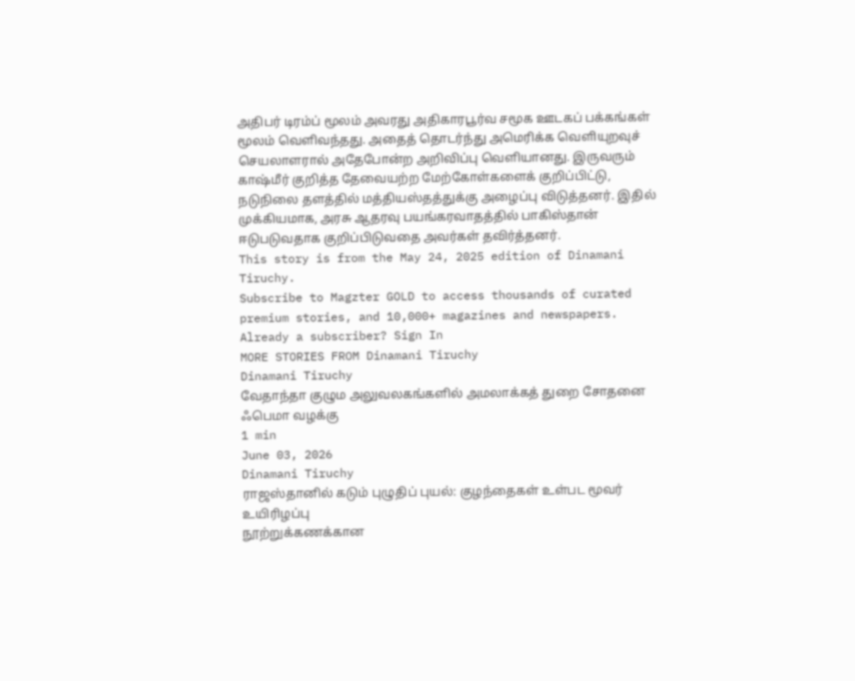அதிபர் டிரம்ப் மூலம் அவரது அதிகாரபூர்வ சமூக ஊடகப் பக்கங்கள் மூலம் வெளிவந்தது. அதைத் தொடர்ந்து அமெரிக்க வெளியுறவுச் செயலாளரால் அதேபோன்ற அறிவிப்பு வெளியானது. இருவரும் காஷ்மீர் குறித்த தேவையற்ற மேற்கோள்களைக் குறிப்பிட்டு, நடுநிலை தளத்தில் மத்தியஸ்தத்துக்கு அழைப்பு விடுத்தனர். இதில் முக்கியமாக, அரசு ஆதரவு பயங்கரவாதத்தில் பாகிஸ்தான் ஈடுபடுவதாக குறிப்பிடுவதை அவர்கள் தவிர்த்தனர்.
This story is from the May 24, 2025 edition of Dinamani Tiruchy.
Subscribe to Magzter GOLD to access thousands of curated premium stories, and 10,000+ magazines and newspapers.
Already a subscriber? Sign In
MORE STORIES FROM Dinamani Tiruchy
Dinamani Tiruchy
வேதாந்தா குழும அலுவலகங்களில் அமலாக்கத் துறை சோதனை
ஃபெமா வழக்கு
1 min
June 03, 2026
Dinamani Tiruchy
ராஜஸ்தானில் கடும் புழுதிப் புயல்: குழந்தைகள் உள்பட மூவர் உயிரிழப்பு
நூற்றுக்கணக்கான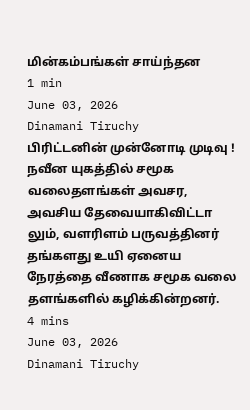மின்கம்பங்கள் சாய்ந்தன
1 min
June 03, 2026
Dinamani Tiruchy
பிரிட்டனின் முன்னோடி முடிவு !
நவீன யுகத்தில் சமூக வலைதளங்கள் அவசர, அவசிய தேவையாகிவிட்டா லும், வளரிளம் பருவத்தினர் தங்களது உயி ஏனைய நேரத்தை வீணாக சமூக வலை தளங்களில் கழிக்கின்றனர்.
4 mins
June 03, 2026
Dinamani Tiruchy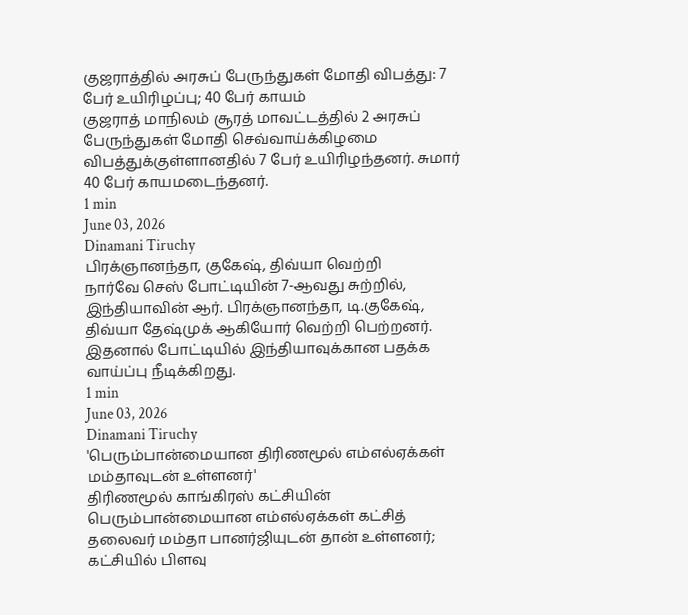குஜராத்தில் அரசுப் பேருந்துகள் மோதி விபத்து: 7 பேர் உயிரிழப்பு; 40 பேர் காயம்
குஜராத் மாநிலம் சூரத் மாவட்டத்தில் 2 அரசுப் பேருந்துகள் மோதி செவ்வாய்க்கிழமை விபத்துக்குள்ளானதில் 7 பேர் உயிரிழந்தனர். சுமார் 40 பேர் காயமடைந்தனர்.
1 min
June 03, 2026
Dinamani Tiruchy
பிரக்ஞானந்தா, குகேஷ், திவ்யா வெற்றி
நார்வே செஸ் போட்டியின் 7-ஆவது சுற்றில், இந்தியாவின் ஆர். பிரக்ஞானந்தா, டி.குகேஷ், திவ்யா தேஷ்முக் ஆகியோர் வெற்றி பெற்றனர். இதனால் போட்டியில் இந்தியாவுக்கான பதக்க வாய்ப்பு நீடிக்கிறது.
1 min
June 03, 2026
Dinamani Tiruchy
'பெரும்பான்மையான திரிணமூல் எம்எல்ஏக்கள் மம்தாவுடன் உள்ளனர்'
திரிணமூல் காங்கிரஸ் கட்சியின் பெரும்பான்மையான எம்எல்ஏக்கள் கட்சித் தலைவர் மம்தா பானர்ஜியுடன் தான் உள்ளனர்; கட்சியில் பிளவு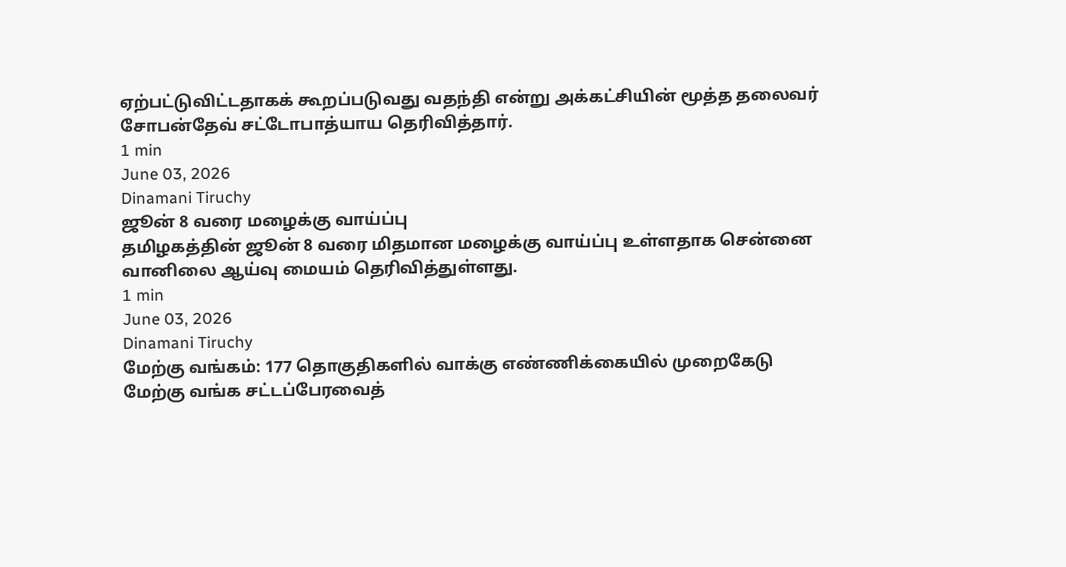ஏற்பட்டுவிட்டதாகக் கூறப்படுவது வதந்தி என்று அக்கட்சியின் மூத்த தலைவர் சோபன்தேவ் சட்டோபாத்யாய தெரிவித்தார்.
1 min
June 03, 2026
Dinamani Tiruchy
ஜூன் 8 வரை மழைக்கு வாய்ப்பு
தமிழகத்தின் ஜூன் 8 வரை மிதமான மழைக்கு வாய்ப்பு உள்ளதாக சென்னை வானிலை ஆய்வு மையம் தெரிவித்துள்ளது.
1 min
June 03, 2026
Dinamani Tiruchy
மேற்கு வங்கம்: 177 தொகுதிகளில் வாக்கு எண்ணிக்கையில் முறைகேடு
மேற்கு வங்க சட்டப்பேரவைத்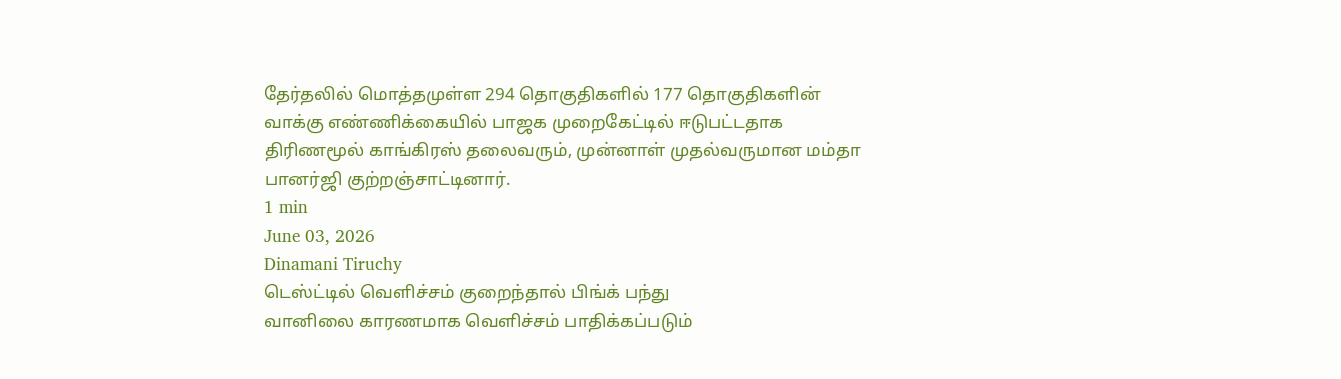தேர்தலில் மொத்தமுள்ள 294 தொகுதிகளில் 177 தொகுதிகளின் வாக்கு எண்ணிக்கையில் பாஜக முறைகேட்டில் ஈடுபட்டதாக திரிணமூல் காங்கிரஸ் தலைவரும், முன்னாள் முதல்வருமான மம்தா பானர்ஜி குற்றஞ்சாட்டினார்.
1 min
June 03, 2026
Dinamani Tiruchy
டெஸ்ட்டில் வெளிச்சம் குறைந்தால் பிங்க் பந்து
வானிலை காரணமாக வெளிச்சம் பாதிக்கப்படும்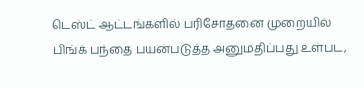டெஸ்ட் ஆட்டங்களில் பரிசோதனை முறையில் பிங்க் பந்தை பயன்படுத்த அனுமதிப்பது உள்பட,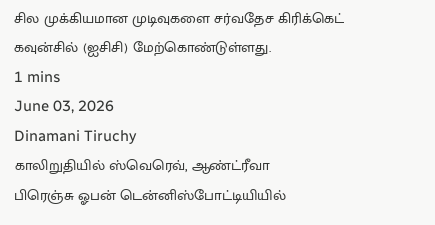சில முக்கியமான முடிவுகளை சர்வதேச கிரிக்கெட் கவுன்சில் (ஐசிசி) மேற்கொண்டுள்ளது.
1 mins
June 03, 2026
Dinamani Tiruchy
காலிறுதியில் ஸ்வெரெவ், ஆண்ட்ரீவா
பிரெஞ்சு ஓபன் டென்னிஸ்போட்டியியில்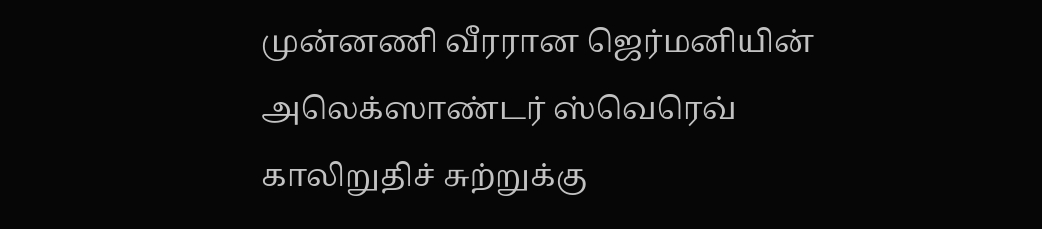முன்னணி வீரரான ஜெர்மனியின் அலெக்ஸாண்டர் ஸ்வெரெவ் காலிறுதிச் சுற்றுக்கு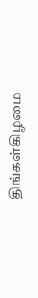திங்கள்கிழமை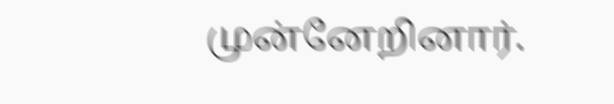முன்னேறினார்.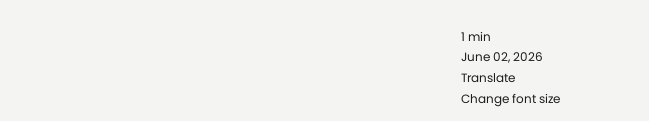1 min
June 02, 2026
Translate
Change font size